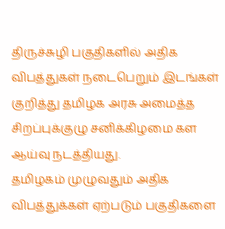திருச்சுழி பகுதிகளில் அதிக விபத்துகள் நடைபெறும் இடங்கள் குறித்து தமிழக அரசு அமைத்த சிறப்புக்குழு சனிக்கிழமை கள ஆய்வு நடத்தியது.
தமிழகம் முழுவதும் அதிக விபத்துக்கள் ஏற்படும் பகுதிகளை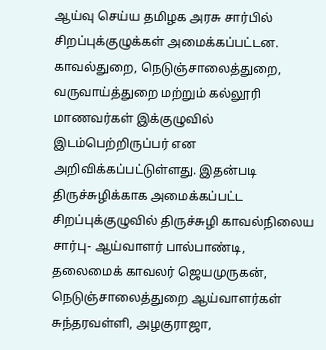ஆய்வு செய்ய தமிழக அரசு சார்பில் சிறப்புக்குழுக்கள் அமைக்கப்பட்டன. காவல்துறை, நெடுஞ்சாலைத்துறை, வருவாய்த்துறை மற்றும் கல்லூரி மாணவர்கள் இக்குழுவில் இடம்பெற்றிருப்பர் என அறிவிக்கப்பட்டுள்ளது. இதன்படி திருச்சுழிக்காக அமைக்கப்பட்ட சிறப்புக்குழுவில் திருச்சுழி காவல்நிலைய சார்பு- ஆய்வாளர் பால்பாண்டி, தலைமைக் காவலர் ஜெயமுருகன், நெடுஞ்சாலைத்துறை ஆய்வாளர்கள் சுந்தரவள்ளி, அழகுராஜா,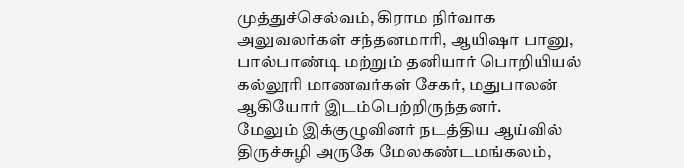முத்துச்செல்வம், கிராம நிர்வாக அலுவலர்கள் சந்தனமாரி, ஆயிஷா பானு, பால்பாண்டி மற்றும் தனியார் பொறியியல் கல்லூரி மாணவர்கள் சேகர், மதுபாலன் ஆகியோர் இடம்பெற்றிருந்தனர்.
மேலும் இக்குழுவினர் நடத்திய ஆய்வில் திருச்சுழி அருகே மேலகண்டமங்கலம்,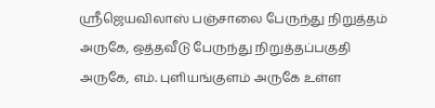ஸ்ரீஜெயவிலாஸ் பஞ்சாலை பேருந்து நிறுத்தம் அருகே, ஒத்தவீடு பேருந்து நிறுத்தப்பகுதி அருகே, எம். புளியங்குளம் அருகே உள்ள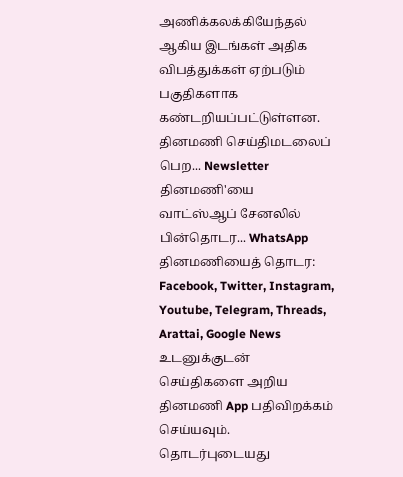அணிக்கலக்கியேந்தல் ஆகிய இடங்கள் அதிக விபத்துக்கள் ஏற்படும் பகுதிகளாக கண்டறியப்பட்டுள்ளன.
தினமணி செய்திமடலைப் பெற... Newsletter
தினமணி'யை வாட்ஸ்ஆப் சேனலில் பின்தொடர... WhatsApp
தினமணியைத் தொடர: Facebook, Twitter, Instagram, Youtube, Telegram, Threads, Arattai, Google News
உடனுக்குடன் செய்திகளை அறிய தினமணி App பதிவிறக்கம் செய்யவும்.
தொடர்புடையது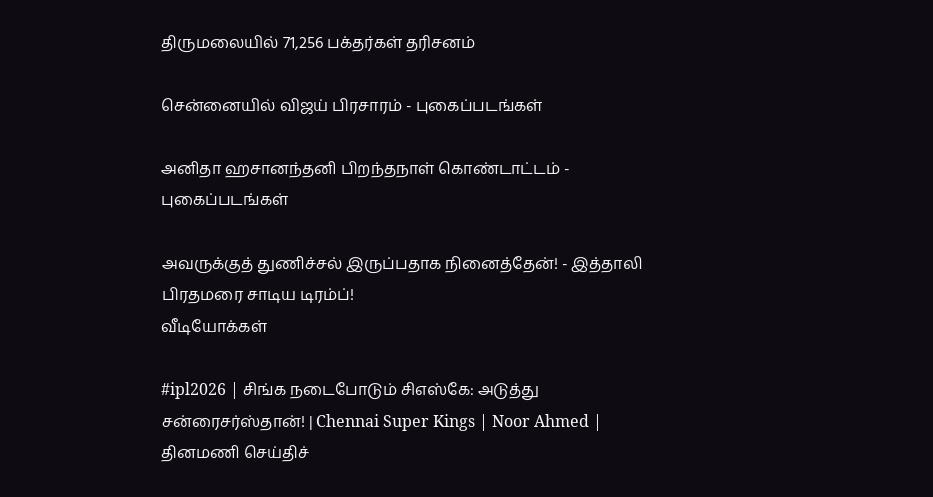திருமலையில் 71,256 பக்தர்கள் தரிசனம்

சென்னையில் விஜய் பிரசாரம் - புகைப்படங்கள்

அனிதா ஹசானந்தனி பிறந்தநாள் கொண்டாட்டம் - புகைப்படங்கள்

அவருக்குத் துணிச்சல் இருப்பதாக நினைத்தேன்! - இத்தாலி பிரதமரை சாடிய டிரம்ப்!
வீடியோக்கள்

#ipl2026 | சிங்க நடைபோடும் சிஎஸ்கே: அடுத்து சன்ரைசர்ஸ்தான்! | Chennai Super Kings | Noor Ahmed |
தினமணி செய்திச்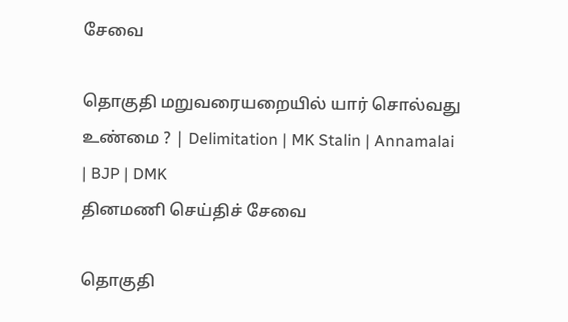சேவை

தொகுதி மறுவரையறையில் யார் சொல்வது உண்மை ? | Delimitation | MK Stalin | Annamalai | BJP | DMK
தினமணி செய்திச் சேவை

தொகுதி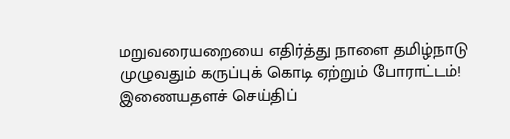மறுவரையறையை எதிர்த்து நாளை தமிழ்நாடு முழுவதும் கருப்புக் கொடி ஏற்றும் போராட்டம்!
இணையதளச் செய்திப்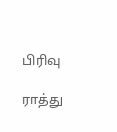பிரிவு

ராத்து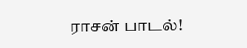ராசன் பாடல்!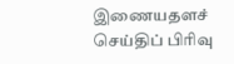இணையதளச் செய்திப் பிரிவு